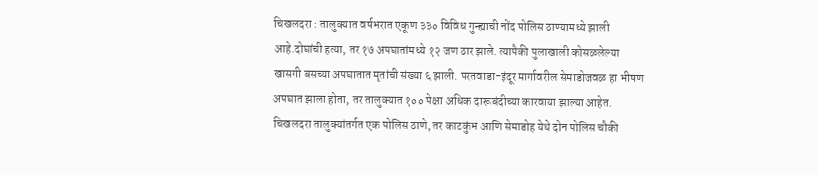चिखलदरा : तालुक्यात वर्षभरात एकूण ३३० विविध गुन्ह्याची नोंद पोलिस ठाण्यामध्ये झाली आहे.दोघांची हत्या, तर १७ अपघातांमध्ये १२ जण ठार झाले. त्यापैकी पुलाखाली कोसळलेल्या खासगी बसच्या अपघातात मृतांची संख्या ६ झाली. परतवाडा-इंदूर मार्गावरील सेमाडोजवळ हा भीषण अपघात झाला होता, तर तालुक्यात १०० पेक्षा अधिक दारूबंदीच्या कारवाया झाल्या आहेत.
चिखलदरा तालुक्यांतर्गत एक पोलिस ठाणे, तर काटकुंभ आणि सेमाडोह येथे दोन पोलिस चौकी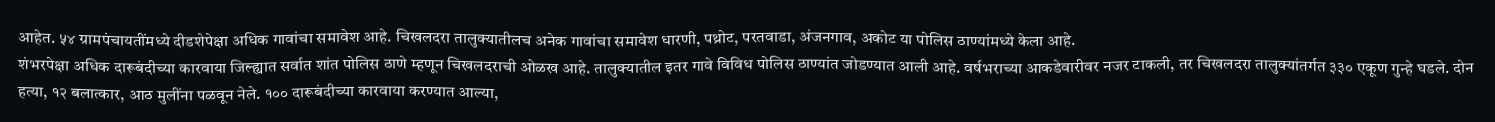आहेत. ५४ ग्रामपंचायतींमध्ये दीडशेपेक्षा अधिक गावांचा समावेश आहे. चिखलदरा तालुक्यातीलच अनेक गावांचा समावेश धारणी, पथ्रोट, परतवाडा, अंजनगाव, अकोट या पोलिस ठाण्यांमध्ये केला आहे.
शंभरपेक्षा अधिक दारूबंदीच्या कारवाया जिल्ह्यात सर्वात शांत पोलिस ठाणे म्हणून चिखलदराची ओळख आहे. तालुक्यातील इतर गावे विविध पोलिस ठाण्यांत जोडण्यात आली आहे. वर्षभराच्या आकडेवारीवर नजर टाकली, तर चिखलदरा तालुक्यांतर्गत ३३० एकूण गुन्हे घडले. दोन हत्या, १२ बलात्कार, आठ मुलींना पळवून नेले. १०० दारूबंदीच्या कारवाया करण्यात आल्या,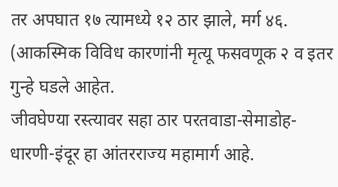तर अपघात १७ त्यामध्ये १२ ठार झाले, मर्ग ४६. (आकस्मिक विविध कारणांनी मृत्यू फसवणूक २ व इतर गुन्हे घडले आहेत.
जीवघेण्या रस्त्यावर सहा ठार परतवाडा-सेमाडोह-धारणी-इंदूर हा आंतरराज्य महामार्ग आहे.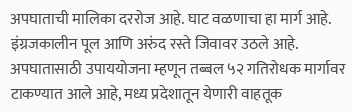अपघाताची मालिका दररोज आहे. घाट वळणाचा हा मार्ग आहे. इंग्रजकालीन पूल आणि अरुंद रस्ते जिवावर उठले आहे. अपघातासाठी उपाययोजना म्हणून तब्बल ५२ गतिरोधक मार्गावर टाकण्यात आले आहे, मध्य प्रदेशातून येणारी वाहतूक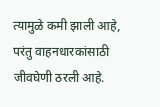त्यामुळे कमी झाली आहे, परंतु वाहनधारकांसाठी जीवघेणी ठरली आहे.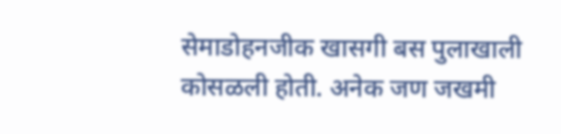सेमाडोहनजीक खासगी बस पुलाखाली कोसळली होती. अनेक जण जखमी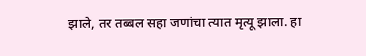झाले, तर तब्बल सहा जणांचा त्यात मृत्यू झाला. हा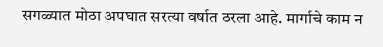सगळ्यात मोठा अपघात सरत्या वर्षात ठरला आहे. मार्गाचे काम न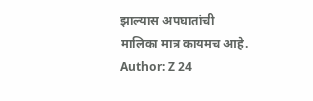झाल्यास अपघातांची मालिका मात्र कायमच आहे.
Author: Z 24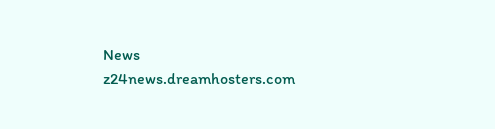News
z24news.dreamhosters.com